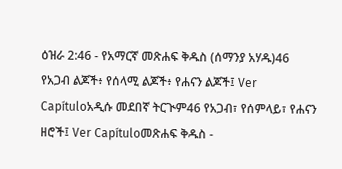ዕዝራ 2:46 - የአማርኛ መጽሐፍ ቅዱስ (ሰማንያ አሃዱ)46 የአጋብ ልጆች፥ የሰላሚ ልጆች፥ የሐናን ልጆች፤ Ver Capítuloአዲሱ መደበኛ ትርጒም46 የአጋብ፣ የሰምላይ፣ የሐናን ዘሮች፤ Ver Capítuloመጽሐፍ ቅዱስ -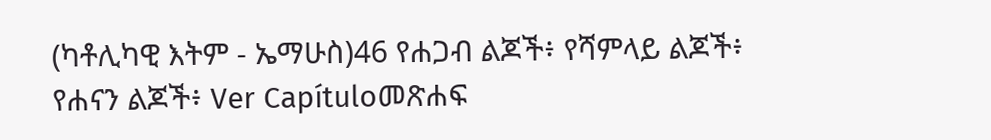(ካቶሊካዊ እትም - ኤማሁስ)46 የሐጋብ ልጆች፥ የሻምላይ ልጆች፥ የሐናን ልጆች፥ Ver Capítuloመጽሐፍ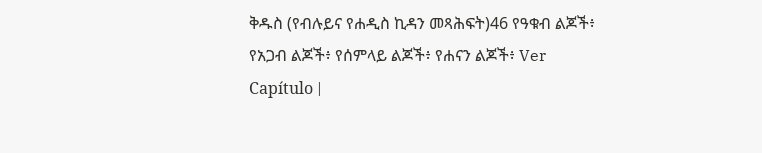ቅዱስ (የብሉይና የሐዲስ ኪዳን መጻሕፍት)46 የዓቁብ ልጆች፥ የአጋብ ልጆች፥ የሰምላይ ልጆች፥ የሐናን ልጆች፥ Ver Capítulo |